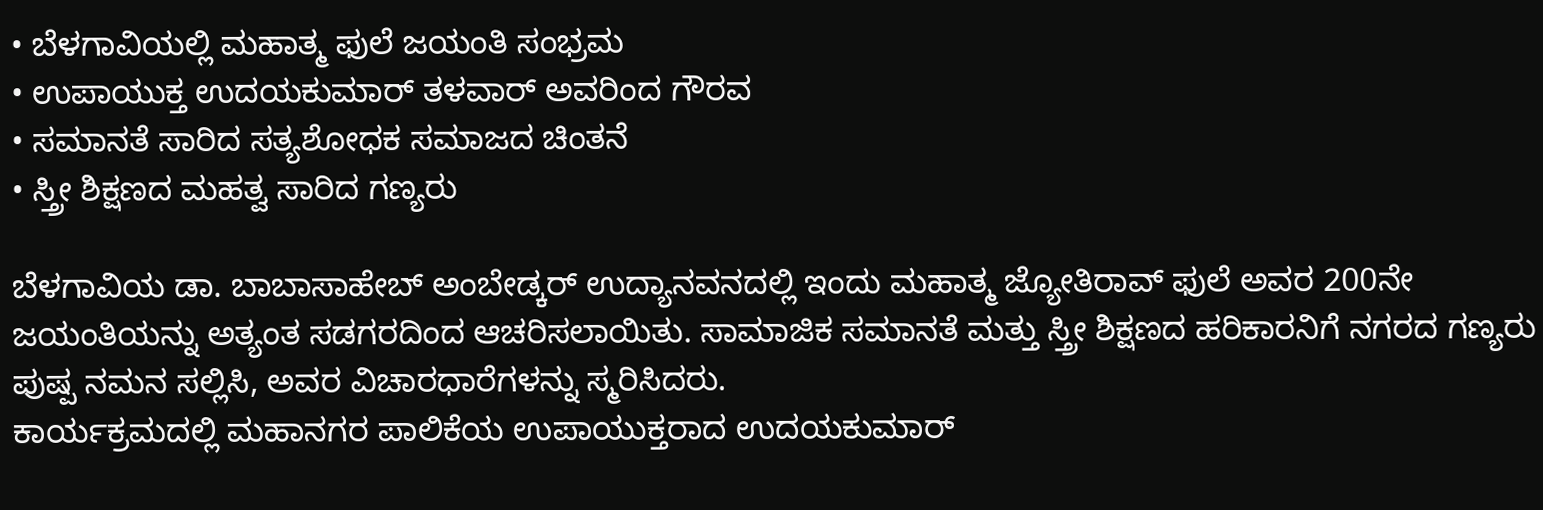• ಬೆಳಗಾವಿಯಲ್ಲಿ ಮಹಾತ್ಮ ಫುಲೆ ಜಯಂತಿ ಸಂಭ್ರಮ
• ಉಪಾಯುಕ್ತ ಉದಯಕುಮಾರ್ ತಳವಾರ್ ಅವರಿಂದ ಗೌರವ
• ಸಮಾನತೆ ಸಾರಿದ ಸತ್ಯಶೋಧಕ ಸಮಾಜದ ಚಿಂತನೆ
• ಸ್ತ್ರೀ ಶಿಕ್ಷಣದ ಮಹತ್ವ ಸಾರಿದ ಗಣ್ಯರು

ಬೆಳಗಾವಿಯ ಡಾ. ಬಾಬಾಸಾಹೇಬ್ ಅಂಬೇಡ್ಕರ್ ಉದ್ಯಾನವನದಲ್ಲಿ ಇಂದು ಮಹಾತ್ಮ ಜ್ಯೋತಿರಾವ್ ಫುಲೆ ಅವರ 200ನೇ ಜಯಂತಿಯನ್ನು ಅತ್ಯಂತ ಸಡಗರದಿಂದ ಆಚರಿಸಲಾಯಿತು. ಸಾಮಾಜಿಕ ಸಮಾನತೆ ಮತ್ತು ಸ್ತ್ರೀ ಶಿಕ್ಷಣದ ಹರಿಕಾರನಿಗೆ ನಗರದ ಗಣ್ಯರು ಪುಷ್ಪ ನಮನ ಸಲ್ಲಿಸಿ, ಅವರ ವಿಚಾರಧಾರೆಗಳನ್ನು ಸ್ಮರಿಸಿದರು.
ಕಾರ್ಯಕ್ರಮದಲ್ಲಿ ಮಹಾನಗರ ಪಾಲಿಕೆಯ ಉಪಾಯುಕ್ತರಾದ ಉದಯಕುಮಾರ್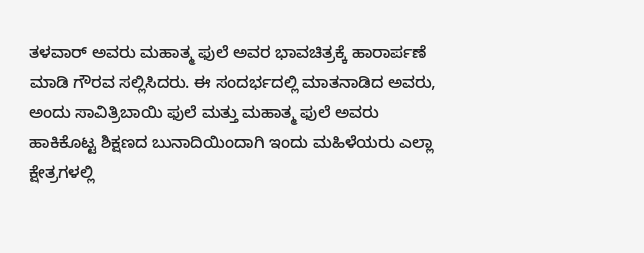ತಳವಾರ್ ಅವರು ಮಹಾತ್ಮ ಫುಲೆ ಅವರ ಭಾವಚಿತ್ರಕ್ಕೆ ಹಾರಾರ್ಪಣೆ ಮಾಡಿ ಗೌರವ ಸಲ್ಲಿಸಿದರು. ಈ ಸಂದರ್ಭದಲ್ಲಿ ಮಾತನಾಡಿದ ಅವರು, ಅಂದು ಸಾವಿತ್ರಿಬಾಯಿ ಫುಲೆ ಮತ್ತು ಮಹಾತ್ಮ ಫುಲೆ ಅವರು ಹಾಕಿಕೊಟ್ಟ ಶಿಕ್ಷಣದ ಬುನಾದಿಯಿಂದಾಗಿ ಇಂದು ಮಹಿಳೆಯರು ಎಲ್ಲಾ ಕ್ಷೇತ್ರಗಳಲ್ಲಿ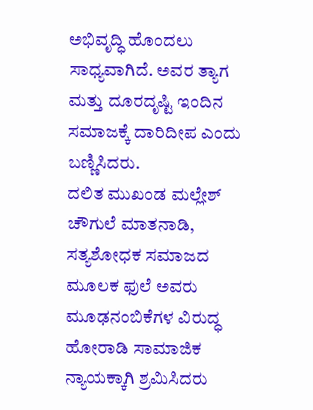ಅಭಿವೃದ್ಧಿ ಹೊಂದಲು ಸಾಧ್ಯವಾಗಿದೆ. ಅವರ ತ್ಯಾಗ ಮತ್ತು ದೂರದೃಷ್ಟಿ ಇಂದಿನ ಸಮಾಜಕ್ಕೆ ದಾರಿದೀಪ ಎಂದು ಬಣ್ಣಿಸಿದರು.
ದಲಿತ ಮುಖಂಡ ಮಲ್ಲೇಶ್ ಚೌಗುಲೆ ಮಾತನಾಡಿ, ಸತ್ಯಶೋಧಕ ಸಮಾಜದ ಮೂಲಕ ಫುಲೆ ಅವರು ಮೂಢನಂಬಿಕೆಗಳ ವಿರುದ್ಧ ಹೋರಾಡಿ ಸಾಮಾಜಿಕ ನ್ಯಾಯಕ್ಕಾಗಿ ಶ್ರಮಿಸಿದರು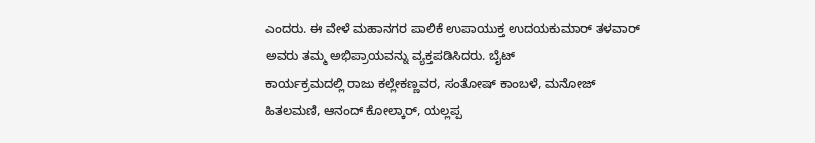ಎಂದರು. ಈ ವೇಳೆ ಮಹಾನಗರ ಪಾಲಿಕೆ ಉಪಾಯುಕ್ತ ಉದಯಕುಮಾರ್ ತಳವಾರ್ ಅವರು ತಮ್ಮ ಅಭಿಪ್ರಾಯವನ್ನು ವ್ಯಕ್ತಪಡಿಸಿದರು. ಬೈಟ್
ಕಾರ್ಯಕ್ರಮದಲ್ಲಿ ರಾಜು ಕಲ್ಲೇಕಣ್ಣವರ, ಸಂತೋಷ್ ಕಾಂಬಳೆ, ಮನೋಜ್ ಹಿತಲಮಣಿ, ಆನಂದ್ ಕೋಲ್ಕಾರ್, ಯಲ್ಲಪ್ಪ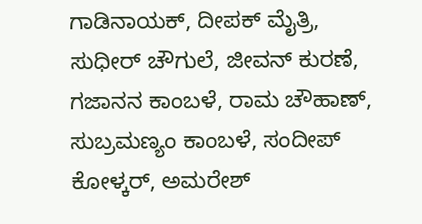ಗಾಡಿನಾಯಕ್, ದೀಪಕ್ ಮೈತ್ರಿ, ಸುಧೀರ್ ಚೌಗುಲೆ, ಜೀವನ್ ಕುರಣೆ, ಗಜಾನನ ಕಾಂಬಳೆ, ರಾಮ ಚೌಹಾಣ್, ಸುಬ್ರಮಣ್ಯಂ ಕಾಂಬಳೆ, ಸಂದೀಪ್ ಕೋಳ್ಕರ್, ಅಮರೇಶ್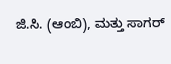ಜಿ.ಸಿ. (ಆಂಬಿ), ಮತ್ತು ಸಾಗರ್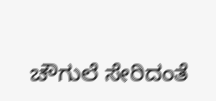ಚೌಗುಲೆ ಸೇರಿದಂತೆ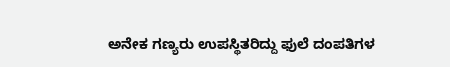ಅನೇಕ ಗಣ್ಯರು ಉಪಸ್ಥಿತರಿದ್ದು ಫುಲೆ ದಂಪತಿಗಳ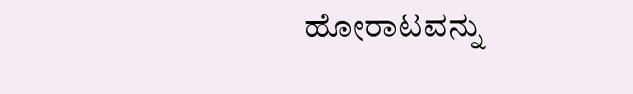ಹೋರಾಟವನ್ನು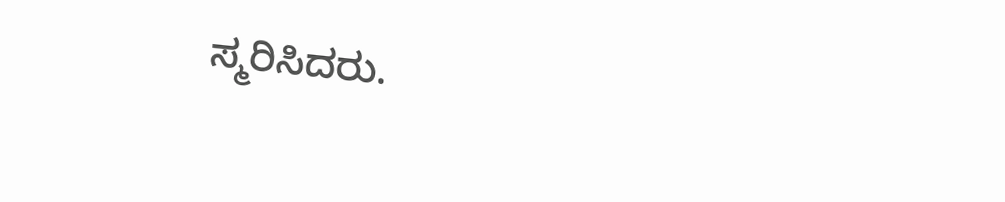ಸ್ಮರಿಸಿದರು.